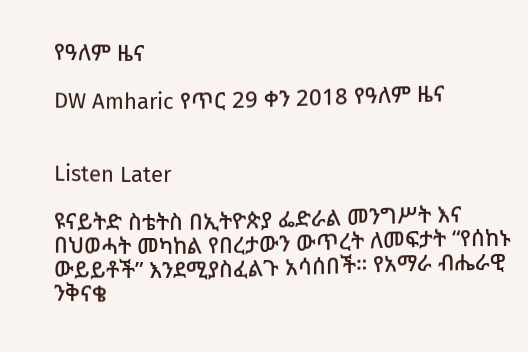የዓለም ዜና

DW Amharic የጥር 29 ቀን 2018 የዓለም ዜና


Listen Later

ዩናይትድ ስቴትስ በኢትዮጵያ ፌድራል መንግሥት እና በህወሓት መካከል የበረታውን ውጥረት ለመፍታት “የሰከኑ ውይይቶች” እንደሚያስፈልጉ አሳሰበች። የአማራ ብሔራዊ ንቅናቄ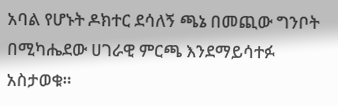አባል የሆኑት ዶክተር ደሳለኝ ጫኔ በመጪው ግንቦት በሚካሔደው ሀገራዊ ምርጫ እንደማይሳተፉ አስታወቁ።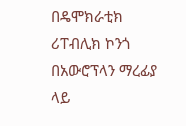በዴሞክራቲክ ሪፐብሊክ ኮንጎ በአውሮፕላን ማረፊያ ላይ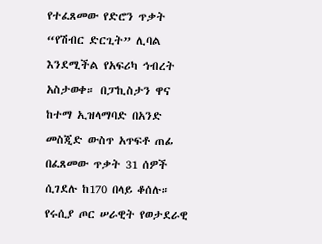የተፈጸመው የድሮን ጥቃት “የሽብር ድርጊት” ሊባል እንደሚችል የአፍሪካ ኅብረት አስታወቀ። በፓኪስታን ዋና ከተማ ኢዝላማባድ በአንድ መስጂድ ውስጥ አጥፍቶ ጠፊ በፈጸመው ጥቃት 31 ሰዎች ሲገደሉ ከ170 በላይ ቆሰሉ።
የሩሲያ ጦር ሠራዊት የወታደራዊ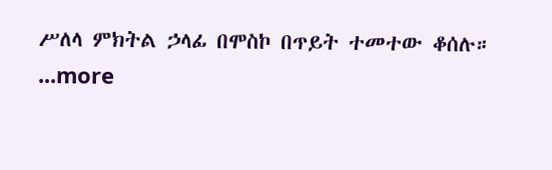ሥለላ ምክትል ኃላፊ በሞስኮ በጥይት ተመተው ቆሰሉ።
...more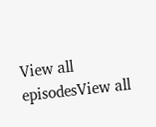View all episodesView all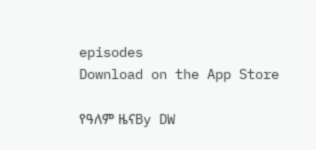episodes
Download on the App Store

የዓለም ዜናBy DW